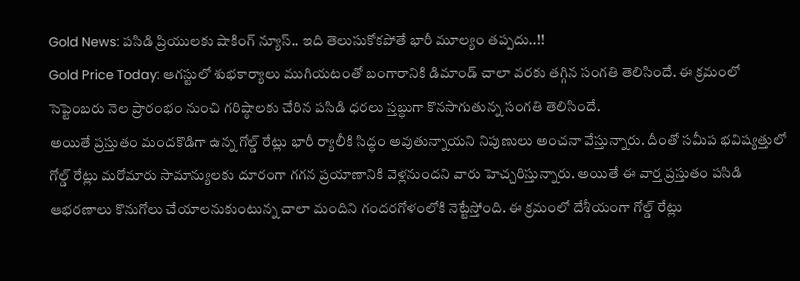Gold News: పసిడి ప్రియులకు షాకింగ్ న్యూస్.. ఇది తెలుసుకోకపోతే భారీ మూల్యం తప్పదు..!!
Gold Price Today: ఆగస్టులో శుభకార్యాలు ముగియటంతో బంగారానికి డిమాండ్ చాలా వరకు తగ్గిన సంగతి తెలిసిందే. ఈ క్రమంలో సెప్టెంబరు నెల ప్రారంభం నుంచి గరిష్ఠాలకు చేరిన పసిడి ధరలు స్తబ్ధుగా కొనసాగుతున్న సంగతి తెలిసిందే.
అయితే ప్రస్తుతం మందకొడిగా ఉన్న గోల్డ్ రేట్లు భారీ ర్యాలీకి సిద్ధం అవుతున్నాయని నిపుణులు అంచనా వేస్తున్నారు. దీంతో సమీప భవిష్యత్తులో గోల్డ్ రేట్లు మరోమారు సామాన్యులకు దూరంగా గగన ప్రయాణానికి వెళ్లనుందని వారు హెచ్చరిస్తున్నారు. అయితే ఈ వార్త ప్రస్తుతం పసిడి ఆభరణాలు కొనుగోలు చేయాలనుకుంటున్న చాలా మందిని గందరగోళంలోకి నెట్టేస్తోంది. ఈ క్రమంలో దేశీయంగా గోల్డ్ రేట్లు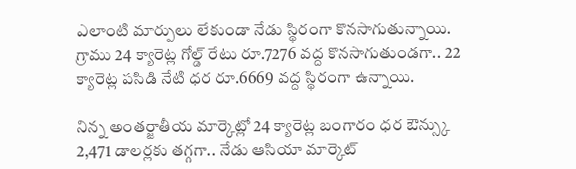ఎలాంటి మార్పులు లేకుండా నేడు స్థిరంగా కొనసాగుతున్నాయి. గ్రాము 24 క్యారెట్ల గోల్డ్ రేటు రూ.7276 వద్ద కొనసాగుతుండగా.. 22 క్యారెట్ల పసిడి నేటి ధర రూ.6669 వద్ద స్థిరంగా ఉన్నాయి.

నిన్న అంతర్జాతీయ మార్కెట్లో 24 క్యారెట్ల బంగారం ధర ఔన్స్కు 2,471 డాలర్లకు తగ్గగా.. నేడు ఆసియా మార్కెట్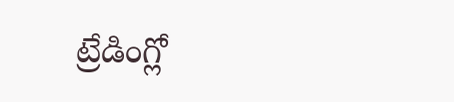ట్రేడింగ్లో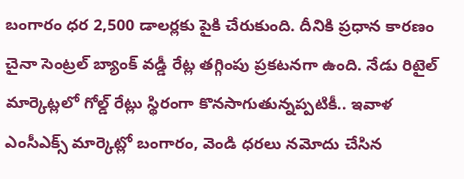బంగారం ధర 2,500 డాలర్లకు పైకి చేరుకుంది. దీనికి ప్రధాన కారణం చైనా సెంట్రల్ బ్యాంక్ వడ్డీ రేట్ల తగ్గింపు ప్రకటనగా ఉంది. నేడు రిటైల్ మార్కెట్లలో గోల్డ్ రేట్లు స్థిరంగా కొనసాగుతున్నప్పటికీ.. ఇవాళ ఎంసీఎక్స్ మార్కెట్లో బంగారం, వెండి ధరలు నమోదు చేసిన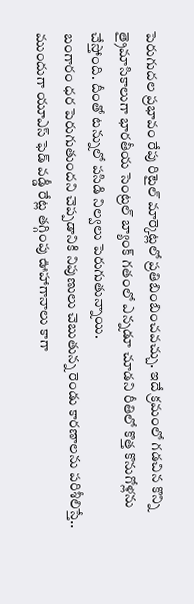పెరుగుదల ప్రభావం రేపు రిటైల్ మార్కెట్లలో ప్రతిబింబించవచ్చు. ఇదే క్రమంలో గడచిన కొన్ని త్రైమాసికాలుగా భారతీయ సెంట్రల్ బ్యాంక్ గతంలో ఎన్నడూ చూడని రీతిలో కొత్త కొనుగోళ్లను చేస్తోంది. దీంతో టన్నులో పసిడి నిల్వలు పెరుగుతున్నాయి.
బంగారం ధర పెరుగుతుందని చెప్పడానికి నిపుణులు చెబుతున్న రెండు కారణాలను పరిశీలిస్తే.. ముందుగా యూఎస్ ఫెడ్ వడ్డీ రేట్ల తగ్గింపు ఊహాగానాలు కాగా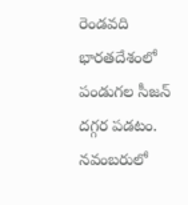రెండవది భారతదేశంలో పండుగల సీజన్ దగ్గర పడటం. నవంబరులో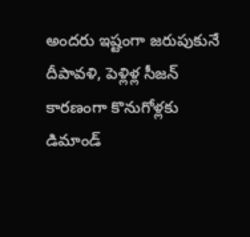అందరు ఇష్టంగా జరుపుకునే దీపావళి, పెళ్లిళ్ల సీజన్ కారణంగా కొనుగోళ్లకు డిమాండ్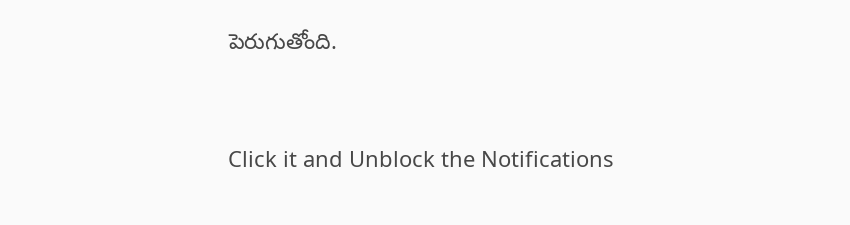పెరుగుతోంది.


Click it and Unblock the Notifications